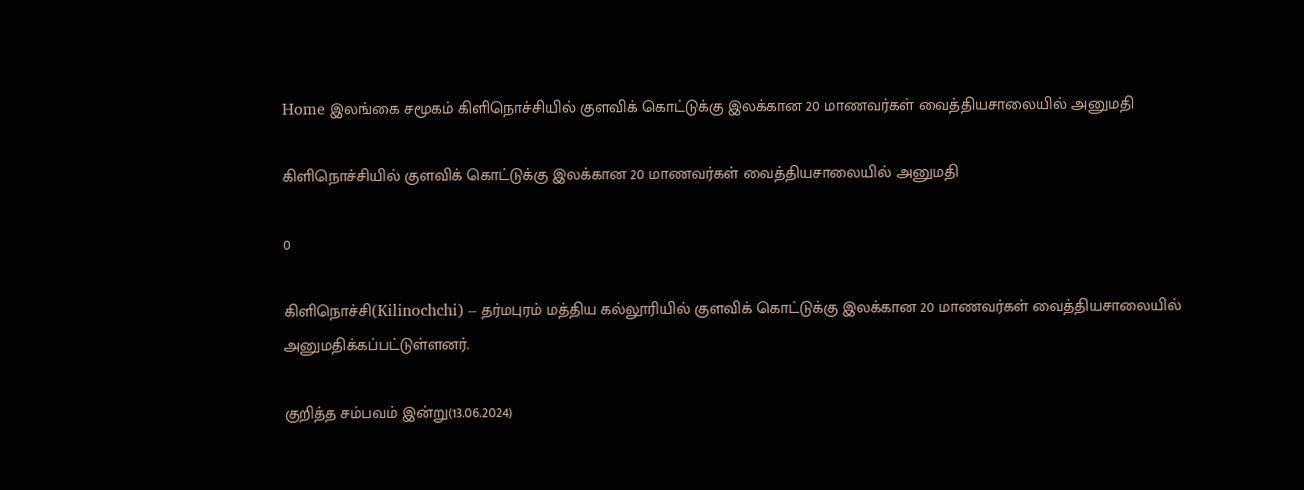Home இலங்கை சமூகம் கிளிநொச்சியில் குளவிக் கொட்டுக்கு இலக்கான 20 மாணவர்கள் வைத்தியசாலையில் அனுமதி

கிளிநொச்சியில் குளவிக் கொட்டுக்கு இலக்கான 20 மாணவர்கள் வைத்தியசாலையில் அனுமதி

0

கிளிநொச்சி(Kilinochchi) – தர்மபுரம் மத்திய கல்லூரியில் குளவிக் கொட்டுக்கு இலக்கான 20 மாணவர்கள் வைத்தியசாலையில்
அனுமதிக்கப்பட்டுள்ளனர்.

குறித்த சம்பவம் இன்று(13.06.2024)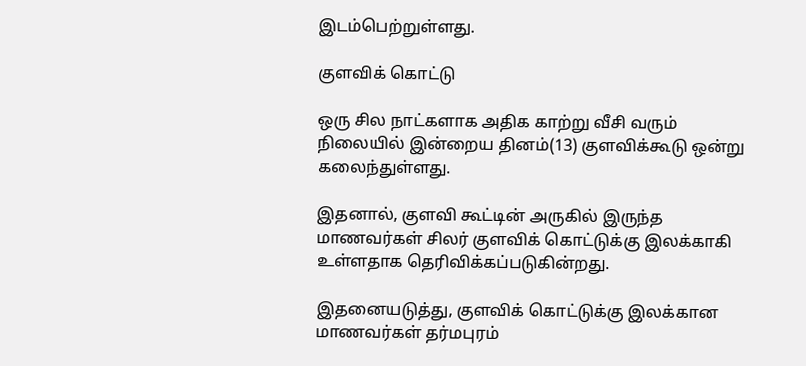இடம்பெற்றுள்ளது.

குளவிக் கொட்டு

ஒரு சில நாட்களாக அதிக காற்று வீசி வரும் நிலையில் இன்றைய தினம்(13) குளவிக்கூடு ஒன்று கலைந்துள்ளது.

இதனால், குளவி கூட்டின் அருகில் இருந்த மாணவர்கள் சிலர் குளவிக் கொட்டுக்கு இலக்காகி உள்ளதாக தெரிவிக்கப்படுகின்றது.

இதனையடுத்து, குளவிக் கொட்டுக்கு இலக்கான மாணவர்கள் தர்மபுரம்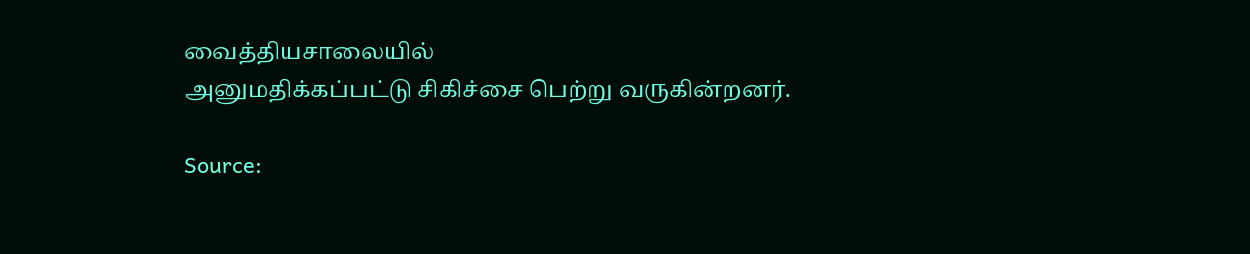வைத்தியசாலையில்
அனுமதிக்கப்பட்டு சிகிச்சை பெற்று வருகின்றனர்.

Source: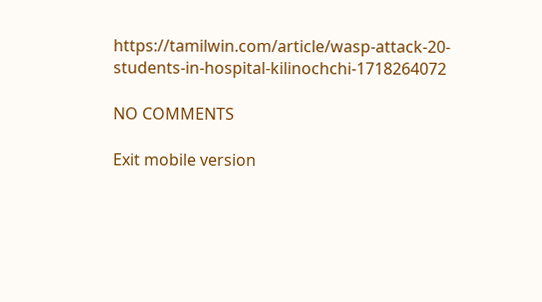https://tamilwin.com/article/wasp-attack-20-students-in-hospital-kilinochchi-1718264072

NO COMMENTS

Exit mobile version